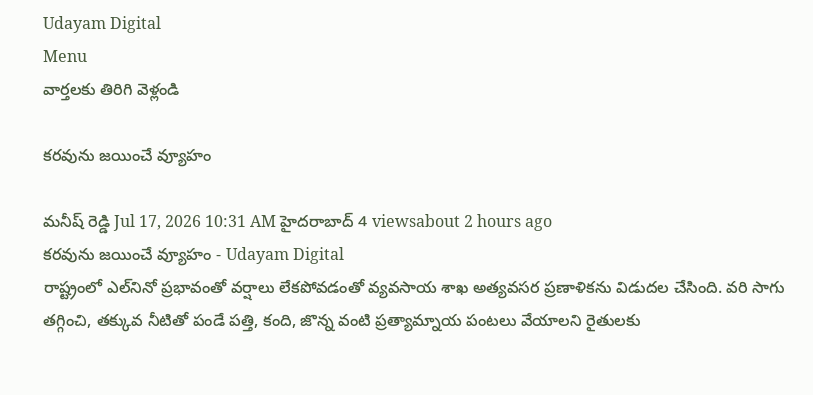Udayam Digital
Menu
వార్తలకు తిరిగి వెళ్లండి

కరవును జయించే వ్యూహం

మనీష్ రెడ్డి Jul 17, 2026 10:31 AM హైదరాబాద్ 4 viewsabout 2 hours ago
కరవును జయించే వ్యూహం - Udayam Digital
రాష్ట్రంలో ఎల్‌నినో ప్రభావంతో వర్షాలు లేకపోవడంతో వ్యవసాయ శాఖ అత్యవసర ప్రణాళికను విడుదల చేసింది. వరి సాగు తగ్గించి, తక్కువ నీటితో పండే పత్తి, కంది, జొన్న వంటి ప్రత్యామ్నాయ పంటలు వేయాలని రైతులకు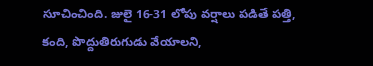సూచించింది. జులై 16-31 లోపు వర్షాలు పడితే పత్తి, కంది, పొద్దుతిరుగుడు వేయాలని,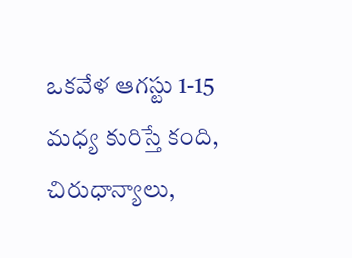ఒకవేళ ఆగస్టు 1-15 మధ్య కురిస్తే కంది, చిరుధాన్యాలు,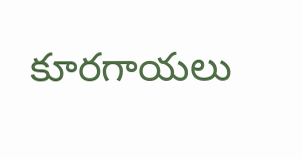కూరగాయలు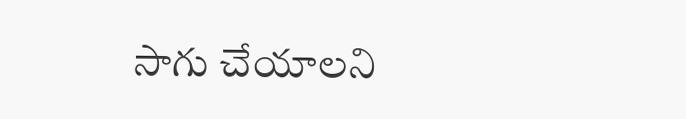సాగు చేయాలని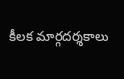కీలక మార్గదర్శకాలు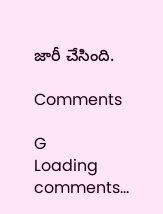జారీ చేసింది.

Comments

G
Loading comments...